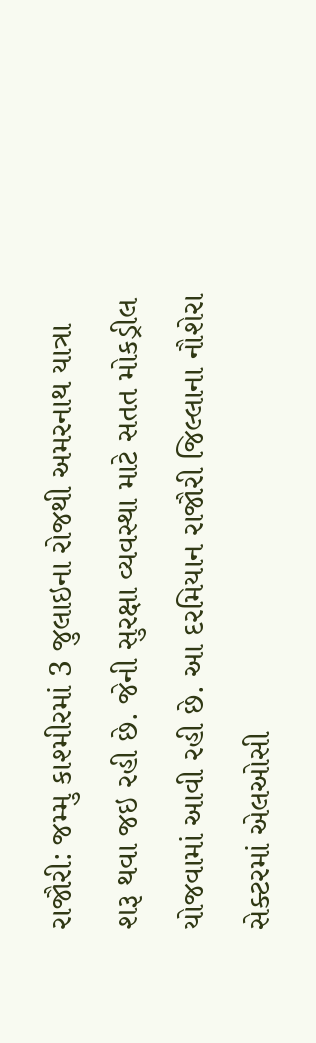રાજૌરી: જમ્મુ કાશ્મીરમાં 3 જુલાઇના રોજથી અમરનાથ યાત્રા શરૂ થવા જઇ રહી છે. જેની સુરક્ષા વ્યવસ્થા માટે સતત મોકડ્રીલ યોજવામાં આવી રહી છે. આ દરમિયાન રાજૌરી જિલ્લાના નૌશેરા સેક્ટરમાં એલઓસી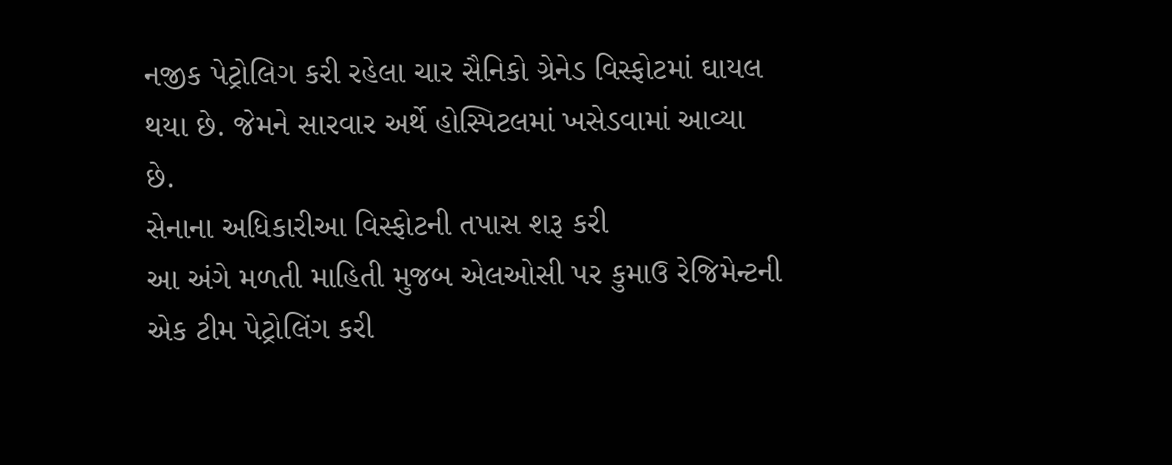નજીક પેટ્રોલિગ કરી રહેલા ચાર સૈનિકો ગ્રેનેડ વિસ્ફોટમાં ઘાયલ થયા છે. જેમને સારવાર અર્થે હોસ્પિટલમાં ખસેડવામાં આવ્યા છે.
સેનાના અધિકારીઆ વિસ્ફોટની તપાસ શરૂ કરી
આ અંગે મળતી માહિતી મુજબ એલઓસી પર કુમાઉ રેજિમેન્ટની એક ટીમ પેટ્રોલિંગ કરી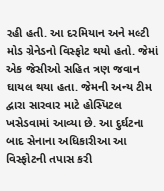રહી હતી. આ દરમિયાન અને મલ્ટી મોડ ગ્રેનેડનો વિસ્ફોટ થયો હતો. જેમાં એક જેસીઓ સહિત ત્રણ જવાન ઘાયલ થયા હતા. જેમની અન્ય ટીમ દ્વારા સારવાર માટે હોસ્પિટલ ખસેડવામાં આવ્યા છે. આ દુર્ઘટના બાદ સેનાના અધિકારીઆ આ વિસ્ફોટની તપાસ કરી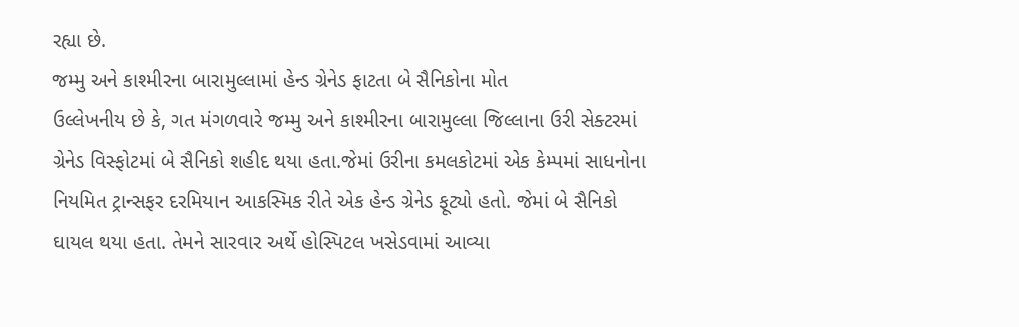રહ્યા છે.
જમ્મુ અને કાશ્મીરના બારામુલ્લામાં હેન્ડ ગ્રેનેડ ફાટતા બે સૈનિકોના મોત
ઉલ્લેખનીય છે કે, ગત મંગળવારે જમ્મુ અને કાશ્મીરના બારામુલ્લા જિલ્લાના ઉરી સેક્ટરમાં ગ્રેનેડ વિસ્ફોટમાં બે સૈનિકો શહીદ થયા હતા.જેમાં ઉરીના કમલકોટમાં એક કેમ્પમાં સાધનોના નિયમિત ટ્રાન્સફર દરમિયાન આકસ્મિક રીતે એક હેન્ડ ગ્રેનેડ ફૂટ્યો હતો. જેમાં બે સૈનિકો ઘાયલ થયા હતા. તેમને સારવાર અર્થે હોસ્પિટલ ખસેડવામાં આવ્યા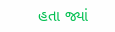હતા જ્યાં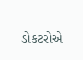ડોકટરોએ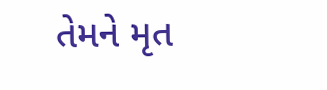તેમને મૃત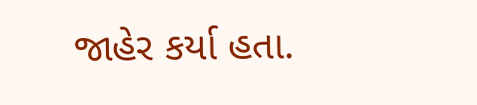જાહેર કર્યા હતા.